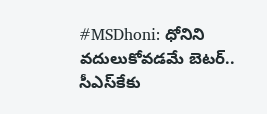#MSDhoni: ధోనిని వదులుకోవడమే బెటర్.. సీఎస్‌కేకు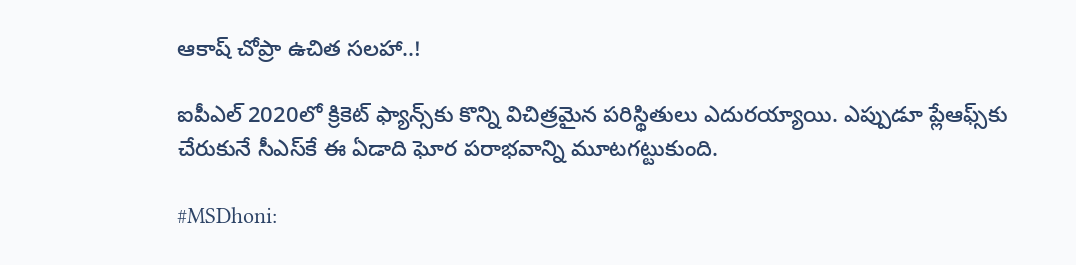ఆకాష్ చోప్రా ఉచిత సలహా..!

ఐపీఎల్ 2020లో క్రికెట్ ఫ్యాన్స్‌కు కొన్ని విచిత్రమైన పరిస్థితులు ఎదురయ్యాయి. ఎప్పుడూ ప్లేఆఫ్స్‌కు చేరుకునే సీఎస్‌కే ఈ ఏడాది ఘోర పరాభవాన్ని మూటగట్టుకుంది.

#MSDhoni: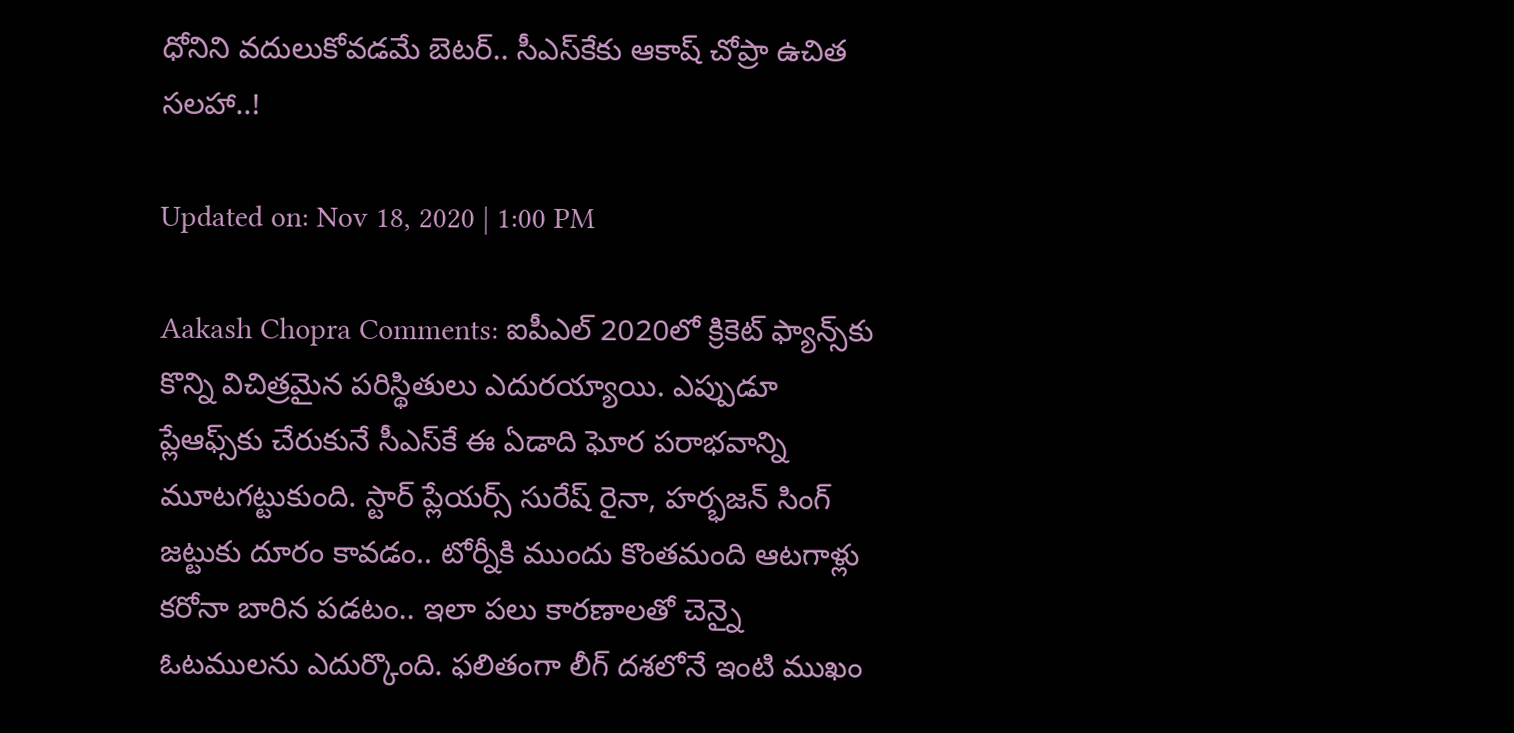ధోనిని వదులుకోవడమే బెటర్.. సీఎస్‌కేకు ఆకాష్ చోప్రా ఉచిత సలహా..!

Updated on: Nov 18, 2020 | 1:00 PM

Aakash Chopra Comments: ఐపీఎల్ 2020లో క్రికెట్ ఫ్యాన్స్‌కు కొన్ని విచిత్రమైన పరిస్థితులు ఎదురయ్యాయి. ఎప్పుడూ ప్లేఆఫ్స్‌కు చేరుకునే సీఎస్‌కే ఈ ఏడాది ఘోర పరాభవాన్ని మూటగట్టుకుంది. స్టార్ ప్లేయర్స్ సురేష్ రైనా, హర్భజన్ సింగ్ జట్టుకు దూరం కావడం.. టోర్నీకి ముందు కొంతమంది ఆటగాళ్లు కరోనా బారిన పడటం.. ఇలా పలు కారణాలతో చెన్నై ఓటములను ఎదుర్కొంది. ఫలితంగా లీగ్ దశలోనే ఇంటి ముఖం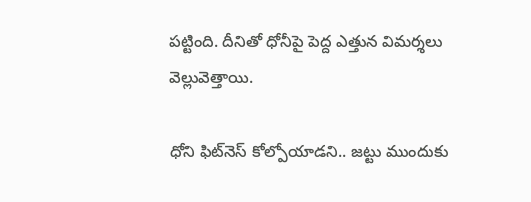పట్టింది. దీనితో ధోనీపై పెద్ద ఎత్తున విమర్శలు వెల్లువెత్తాయి.

ధోని ఫిట్‌నెస్ కోల్పోయాడని.. జట్టు ముందుకు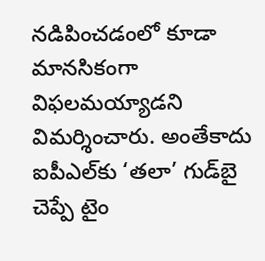నడిపించడంలో కూడా మానసికంగా విఫలమయ్యాడని విమర్శించారు. అంతేకాదు ఐపీఎల్‌కు ‘తలా’ గుడ్‌బై చెప్పే టైం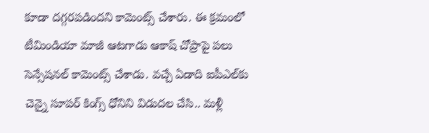కూడా దగ్గరపడిందని కామెంట్స్ చేశారు. ఈ క్రమంలో టీమిండియా మాజీ ఆటగాడు ఆకాష్ చోప్రాపై పలు సెన్సేషనల్ కామెంట్స్ చేశాడు. వచ్చే ఏడాది ఐపీఎల్‌కు చెన్నై సూపర్ కింగ్స్ ధోనిని విడుదల చేసి.. మళ్లీ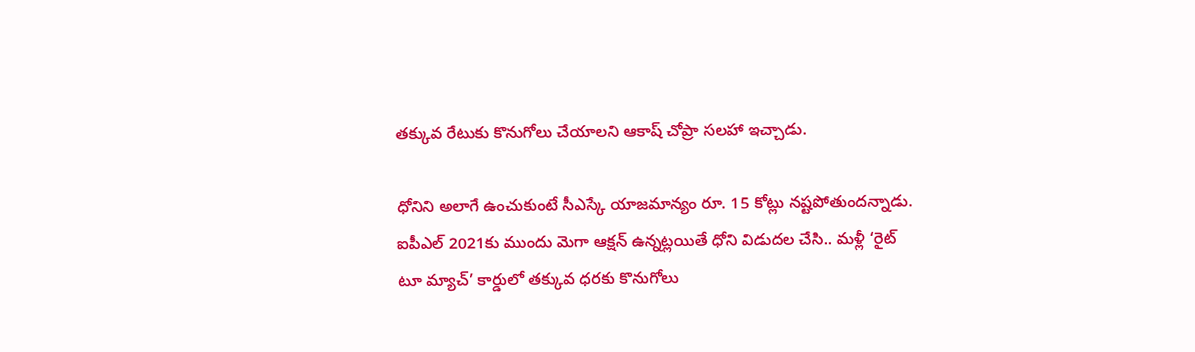తక్కువ రేటుకు కొనుగోలు చేయాలని ఆకాష్ చోప్రా సలహా ఇచ్చాడు.

ధోనిని అలాగే ఉంచుకుంటే సీఎస్కే యాజమాన్యం రూ. 15 కోట్లు నష్టపోతుందన్నాడు. ఐపీఎల్ 2021కు ముందు మెగా ఆక్షన్ ఉన్నట్లయితే ధోని విడుదల చేసి.. మళ్లీ ‘రైట్ టూ మ్యాచ్’ కార్డులో తక్కువ ధరకు కొనుగోలు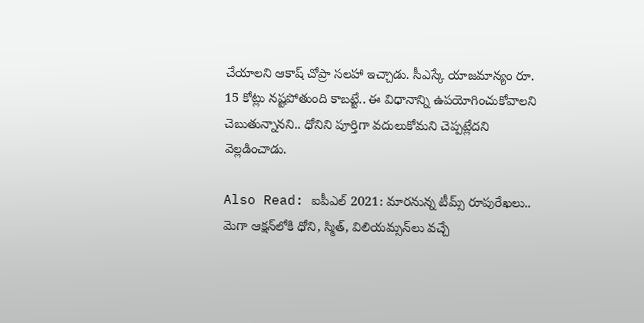చేయాలని ఆకాష్ చోప్రా సలహా ఇచ్చాడు. సీఎస్కే యాజమాన్యం రూ. 15 కోట్లు నష్టపోతుంది కాబట్టే.. ఈ విధానాన్ని ఉపయోగించుకోవాలని చెబుతున్నానని.. ధోనిని పూర్తిగా వదులుకోమని చెప్పట్లేదని వెల్లడించాడు.

Also Read: ఐపీఎల్ 2021: మారనున్న టీమ్స్ రూపురేఖలు.. మెగా ఆక్షన్‌లోకి ధోని, స్మిత్, విలియమ్సన్‌లు వచ్చే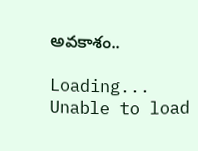అవకాశం..

Loading...
Unable to load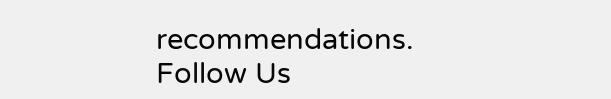recommendations.
Follow Us